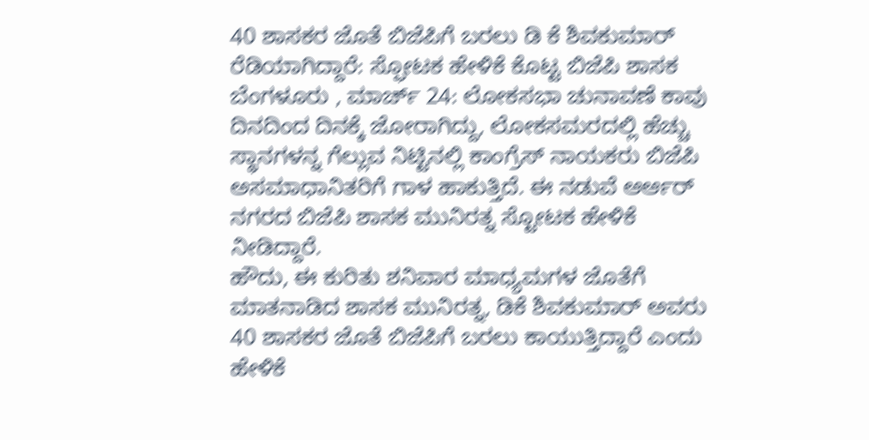40 ಶಾಸಕರ ಜೊತೆ ಬಿಜೆಪಿಗೆ ಬರಲು ಡಿ ಕೆ ಶಿವಕುಮಾರ್ ರೆಡಿಯಾಗಿದ್ದಾರೆ: ಸ್ಫೋಟಕ ಹೇಳಿಕೆ ಕೊಟ್ಟ ಬಿಜೆಪಿ ಶಾಸಕ
ಬೆಂಗಳೂರು , ಮಾರ್ಚ್ 24: ಲೋಕಸಭಾ ಚುನಾವಣೆ ಕಾವು ದಿನದಿಂದ ದಿನಕ್ಕೆ ಜೋರಾಗಿದ್ದು, ಲೋಕಸಮರದಲ್ಲಿ ಹೆಚ್ಚು ಸ್ಥಾನಗಳನ್ನ ಗೆಲ್ಲುವ ನಿಟ್ಟಿನಲ್ಲಿ ಕಾಂಗ್ರೆಸ್ ನಾಯಕರು ಬಿಜೆಪಿ ಅಸಮಾಧಾನಿತರಿಗೆ ಗಾಳ ಹಾಕುತ್ತಿದೆ. ಈ ನಡುವೆ ಆರ್ಆರ್ ನಗರದ ಬಿಜೆಪಿ ಶಾಸಕ ಮುನಿರತ್ನ ಸ್ಟೋಟಕ ಹೇಳಿಕೆ ನೀಡಿದ್ದಾರೆ.
ಹೌದು, ಈ ಕುರಿತು ಶನಿವಾರ ಮಾಧ್ಯಮಗಳ ಜೊತೆಗೆ ಮಾತನಾಡಿದ ಶಾಸಕ ಮುನಿರತ್ನ, ಡಿಕೆ ಶಿವಕುಮಾರ್ ಅವರು 40 ಶಾಸಕರ ಜೊತೆ ಬಿಜೆಪಿಗೆ ಬರಲು ಕಾಯುತ್ತಿದ್ದಾರೆ ಎಂದು ಹೇಳಿಕೆ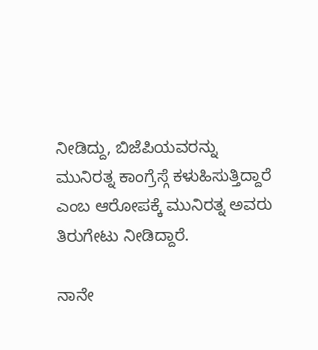ನೀಡಿದ್ದು, ಬಿಜೆಪಿಯವರನ್ನು ಮುನಿರತ್ನ ಕಾಂಗ್ರೆಸ್ಗೆ ಕಳುಹಿಸುತ್ತಿದ್ದಾರೆ ಎಂಬ ಆರೋಪಕ್ಕೆ ಮುನಿರತ್ನ ಅವರು ತಿರುಗೇಟು ನೀಡಿದ್ದಾರೆ.

ನಾನೇ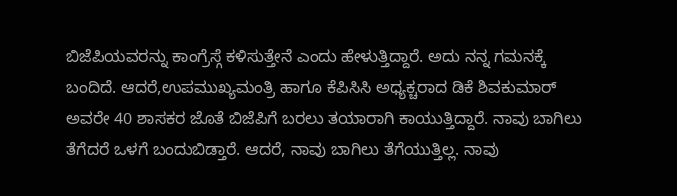ಬಿಜೆಪಿಯವರನ್ನು ಕಾಂಗ್ರೆಸ್ಗೆ ಕಳಿಸುತ್ತೇನೆ ಎಂದು ಹೇಳುತ್ತಿದ್ದಾರೆ. ಅದು ನನ್ನ ಗಮನಕ್ಕೆ ಬಂದಿದೆ. ಆದರೆ,ಉಪಮುಖ್ಯಮಂತ್ರಿ ಹಾಗೂ ಕೆಪಿಸಿಸಿ ಅಧ್ಯಕ್ಚರಾದ ಡಿಕೆ ಶಿವಕುಮಾರ್ ಅವರೇ 40 ಶಾಸಕರ ಜೊತೆ ಬಿಜೆಪಿಗೆ ಬರಲು ತಯಾರಾಗಿ ಕಾಯುತ್ತಿದ್ದಾರೆ. ನಾವು ಬಾಗಿಲು ತೆಗೆದರೆ ಒಳಗೆ ಬಂದುಬಿಡ್ತಾರೆ. ಆದರೆ, ನಾವು ಬಾಗಿಲು ತೆಗೆಯುತ್ತಿಲ್ಲ. ನಾವು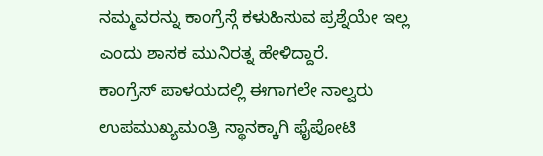ನಮ್ಮವರನ್ನು ಕಾಂಗ್ರೆಸ್ಗೆ ಕಳುಹಿಸುವ ಪ್ರಶ್ನೆಯೇ ಇಲ್ಲ ಎಂದು ಶಾಸಕ ಮುನಿರತ್ನ ಹೇಳಿದ್ದಾರೆ.
ಕಾಂಗ್ರೆಸ್ ಪಾಳಯದಲ್ಲಿ ಈಗಾಗಲೇ ನಾಲ್ವರು ಉಪಮುಖ್ಯಮಂತ್ರಿ ಸ್ಥಾನಕ್ಕಾಗಿ ಫೈಪೋಟಿ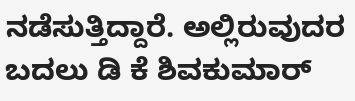ನಡೆಸುತ್ತಿದ್ದಾರೆ. ಅಲ್ಲಿರುವುದರ ಬದಲು ಡಿ ಕೆ ಶಿವಕುಮಾರ್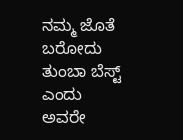ನಮ್ಮ ಜೊತೆ ಬರೋದು ತುಂಬಾ ಬೆಸ್ಟ್ ಎಂದು ಅವರೇ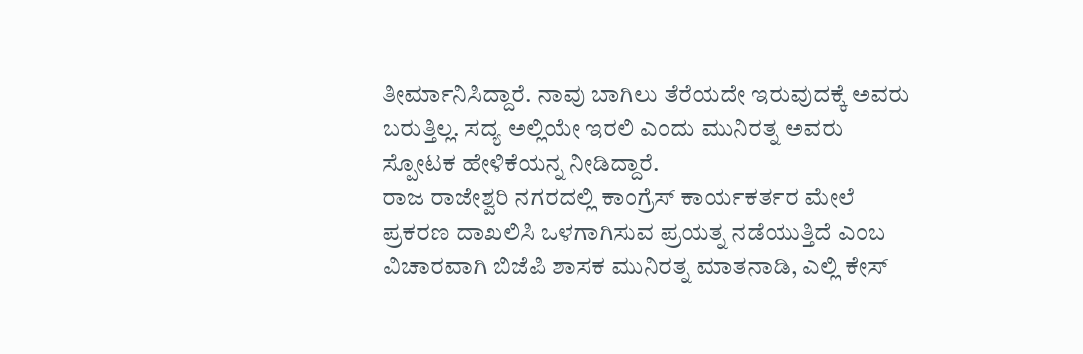ತೀರ್ಮಾನಿಸಿದ್ದಾರೆ. ನಾವು ಬಾಗಿಲು ತೆರೆಯದೇ ಇರುವುದಕ್ಕೆ ಅವರು ಬರುತ್ತಿಲ್ಲ. ಸದ್ಯ ಅಲ್ಲಿಯೇ ಇರಲಿ ಎಂದು ಮುನಿರತ್ನ ಅವರು ಸ್ಪೋಟಕ ಹೇಳಿಕೆಯನ್ನ ನೀಡಿದ್ದಾರೆ.
ರಾಜ ರಾಜೇಶ್ವರಿ ನಗರದಲ್ಲಿ ಕಾಂಗ್ರೆಸ್ ಕಾರ್ಯಕರ್ತರ ಮೇಲೆ ಪ್ರಕರಣ ದಾಖಲಿಸಿ ಒಳಗಾಗಿಸುವ ಪ್ರಯತ್ನ ನಡೆಯುತ್ತಿದೆ ಎಂಬ ವಿಚಾರವಾಗಿ ಬಿಜೆಪಿ ಶಾಸಕ ಮುನಿರತ್ನ ಮಾತನಾಡಿ, ಎಲ್ಲಿ ಕೇಸ್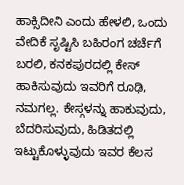ಹಾಕ್ಸಿದೀನಿ ಎಂದು ಹೇಳಲಿ, ಒಂದು ವೇದಿಕೆ ಸೃಷ್ಟಿಸಿ ಬಹಿರಂಗ ಚರ್ಚೆಗೆ ಬರಲಿ, ಕನಕಪುರದಲ್ಲಿ ಕೇಸ್ ಹಾಕಿಸುವುದು ಇವರಿಗೆ ರೂಢಿ, ನಮಗಲ್ಲ. ಕೇಸ್ಗಳನ್ನು ಹಾಕುವುದು, ಬೆದರಿಸುವುದು, ಹಿಡಿತದಲ್ಲಿ ಇಟ್ಟುಕೊಳ್ಳುವುದು ಇವರ ಕೆಲಸ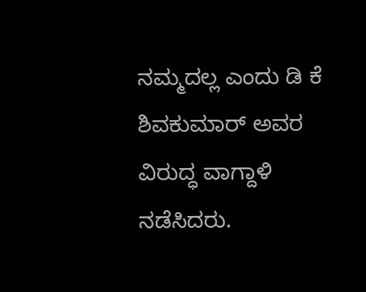ನಮ್ಮದಲ್ಲ ಎಂದು ಡಿ ಕೆ ಶಿವಕುಮಾರ್ ಅವರ ವಿರುದ್ಧ ವಾಗ್ದಾಳಿ ನಡೆಸಿದರು.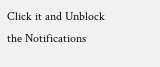Click it and Unblock the Notifications